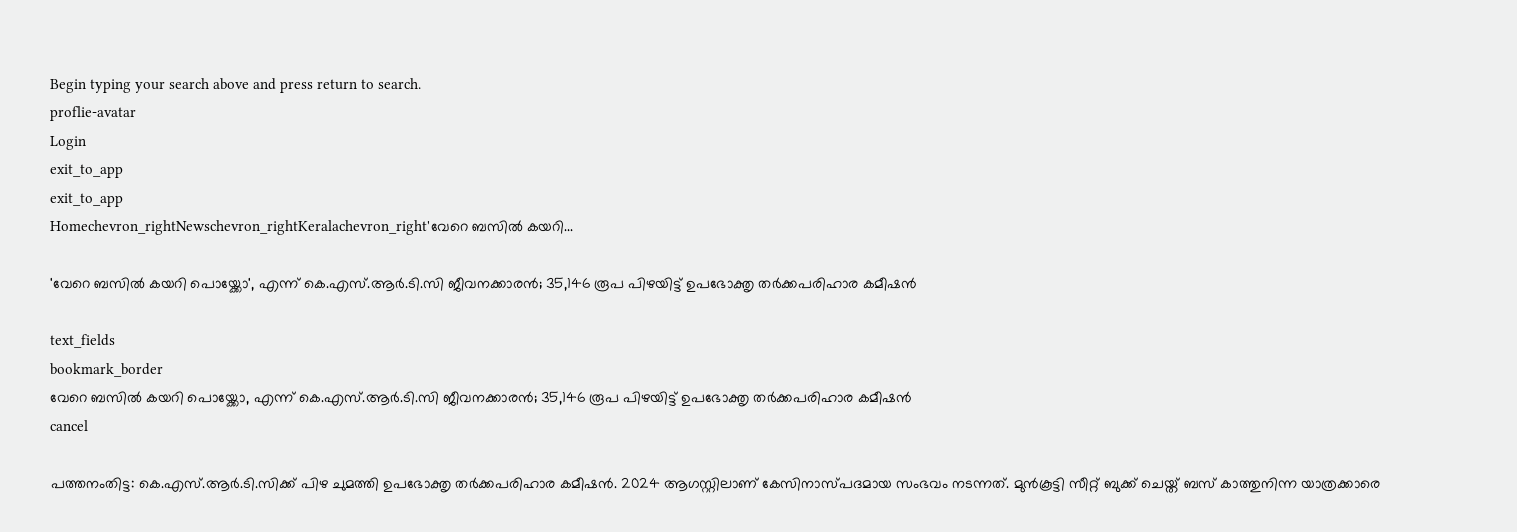Begin typing your search above and press return to search.
proflie-avatar
Login
exit_to_app
exit_to_app
Homechevron_rightNewschevron_rightKeralachevron_right'വേറെ ബസിൽ കയറി...

'വേറെ ബസിൽ കയറി പൊയ്ക്കോ', എന്ന് കെ.എസ്.ആർ.ടി.സി ജീവനക്കാരൻ; 35,146 രൂപ പിഴയിട്ട് ഉപഭോക്തൃ തർക്കപരിഹാര കമീഷൻ

text_fields
bookmark_border
വേറെ ബസിൽ കയറി പൊയ്ക്കോ, എന്ന് കെ.എസ്.ആർ.ടി.സി ജീവനക്കാരൻ; 35,146 രൂപ പിഴയിട്ട് ഉപഭോക്തൃ തർക്കപരിഹാര കമീഷൻ
cancel

പത്തനംതിട്ട: കെ.എസ്.ആർ.ടി.സിക്ക് പിഴ ചുമത്തി ഉപഭോക്തൃ തർക്കപരിഹാര കമീഷൻ. 2024 ആഗസ്റ്റിലാണ് കേസിനാസ്പദമായ സംഭവം നടന്നത്. മുൻകൂട്ടി സീറ്റ് ബുക്ക് ചെയ്ത് ബസ് കാത്തുനിന്ന യാത്രക്കാരെ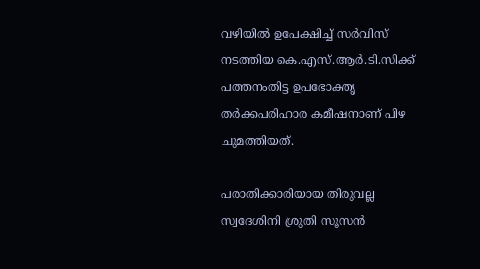വഴിയിൽ ഉപേക്ഷിച്ച് സർവിസ് നടത്തിയ കെ.എസ്.ആർ.ടി.സിക്ക് പത്തനംതിട്ട ഉപഭോക്തൃ തർക്കപരിഹാര കമീഷനാണ് പിഴ ചുമത്തിയത്.

പരാതിക്കാരിയായ തിരുവല്ല സ്വദേശിനി ശ്രുതി സൂസൻ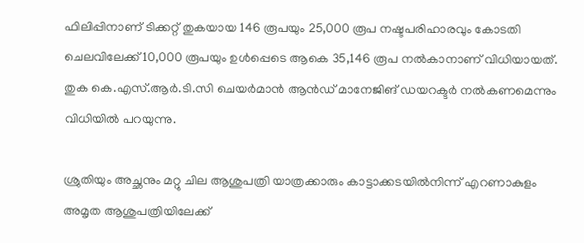ഫിലിപ്പിനാണ് ടിക്കറ്റ് തുകയായ 146 രൂപയും 25,000 രൂപ നഷ്ടപരിഹാരവും കോടതി ചെലവിലേക്ക് 10,000 രൂപയും ഉൾപ്പെടെ ആകെ 35,146 രൂപ നൽകാനാണ് വിധിയായത്. തുക കെ.എസ്.ആർ.ടി.സി ചെയർമാൻ ആൻഡ് മാനേജിങ് ഡയറക്ടർ നൽകണമെന്നും വിധിയിൽ പറയുന്നു.

ശ്രുതിയും അച്ഛനും മറ്റു ചില ആശുപത്രി യാത്രക്കാരും കാട്ടാക്കടയിൽനിന്ന് എറണാകുളം അമൃത ആശുപത്രിയിലേക്ക്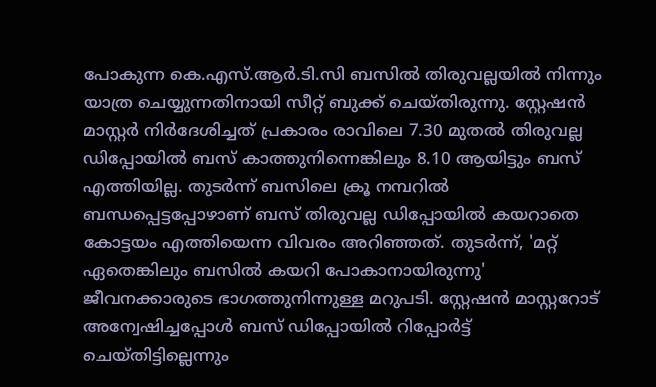പോകുന്ന കെ.എസ്.ആർ.ടി.സി ബസിൽ തിരുവല്ലയിൽ നിന്നും യാത്ര ചെയ്യുന്നതിനായി സീറ്റ് ബുക്ക് ചെയ്തിരുന്നു. സ്റ്റേഷൻ മാസ്റ്റർ നിർദേശിച്ചത് പ്രകാരം രാവിലെ 7.30 മുതൽ തിരുവല്ല ഡിപ്പോയിൽ ബസ് കാത്തുനിന്നെങ്കിലും 8.10 ആയിട്ടും ബസ് എത്തിയില്ല. തുടർന്ന് ബസിലെ ക്രൂ നമ്പറിൽ ബന്ധപ്പെട്ടപ്പോഴാണ് ബസ് തിരുവല്ല ഡിപ്പോയിൽ കയറാതെ കോട്ടയം എത്തിയെന്ന വിവരം അറിഞ്ഞത്. തുടർന്ന്, 'മറ്റ് ഏതെങ്കിലും ബസിൽ കയറി പോകാനായിരുന്നു' ജീവനക്കാരുടെ ഭാഗത്തുനിന്നുള്ള മറുപടി. സ്റ്റേഷൻ മാസ്റ്ററോട് അന്വേഷിച്ചപ്പോൾ ബസ് ഡിപ്പോയിൽ റിപ്പോർട്ട് ചെയ്തിട്ടില്ലെന്നും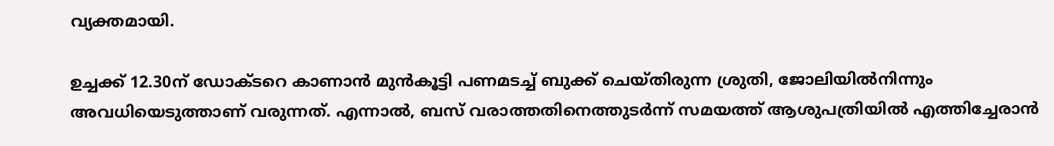വ്യക്തമായി.

ഉച്ചക്ക് 12.30ന് ഡോക്ടറെ കാണാൻ മുൻകൂട്ടി പണമടച്ച് ബുക്ക് ചെയ്തിരുന്ന ശ്രുതി, ജോലിയിൽനിന്നും അവധിയെടുത്താണ് വരുന്നത്. എന്നാൽ, ബസ് വരാത്തതിനെത്തുടർന്ന് സമയത്ത് ആശുപത്രിയിൽ എത്തിച്ചേരാൻ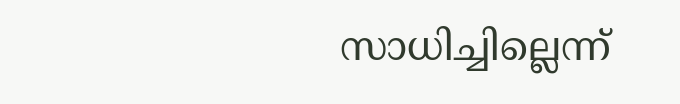സാധിച്ചില്ലെന്ന്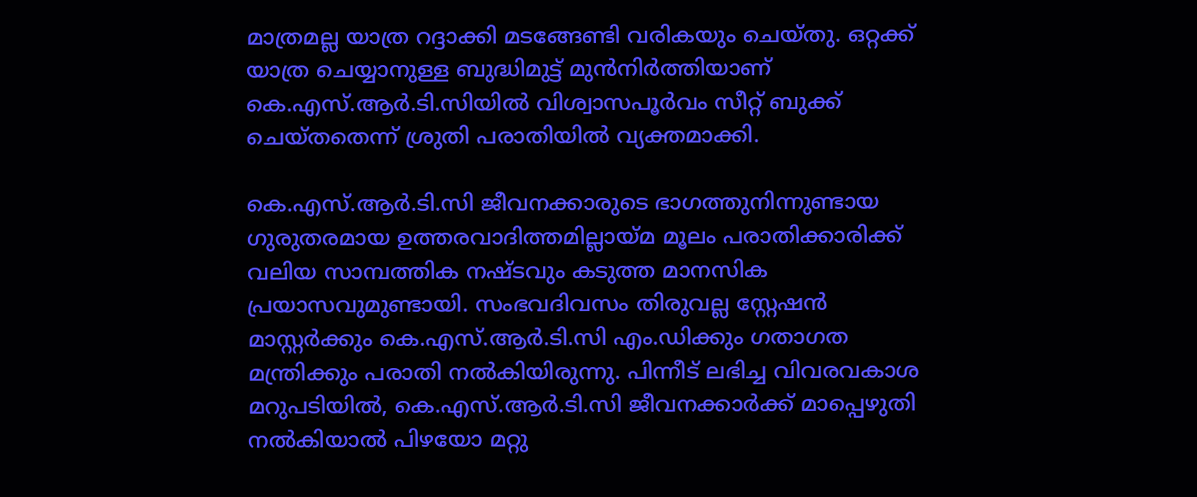മാത്രമല്ല യാത്ര റദ്ദാക്കി മടങ്ങേണ്ടി വരികയും ചെയ്തു. ഒറ്റക്ക് യാത്ര ചെയ്യാനുള്ള ബുദ്ധിമുട്ട് മുൻനിർത്തിയാണ് കെ.എസ്.ആർ.ടി.സിയിൽ വിശ്വാസപൂർവം സീറ്റ് ബുക്ക് ചെയ്തതെന്ന് ശ്രുതി പരാതിയിൽ വ്യക്തമാക്കി.

കെ.എസ്.ആർ.ടി.സി ജീവനക്കാരുടെ ഭാഗത്തുനിന്നുണ്ടായ ഗുരുതരമായ ഉത്തരവാദിത്തമില്ലായ്മ മൂലം പരാതിക്കാരിക്ക് വലിയ സാമ്പത്തിക നഷ്ടവും കടുത്ത മാനസിക പ്രയാസവുമുണ്ടായി. സംഭവദിവസം തിരുവല്ല സ്റ്റേഷൻ മാസ്റ്റർക്കും കെ.എസ്.ആർ.ടി.സി എം.ഡിക്കും ഗതാഗത മന്ത്രിക്കും പരാതി നൽകിയിരുന്നു. പിന്നീട് ലഭിച്ച വിവരവകാശ മറുപടിയിൽ, കെ.എസ്.ആർ.ടി.സി ജീവനക്കാർക്ക് മാപ്പെഴുതി നൽകിയാൽ പിഴയോ മറ്റു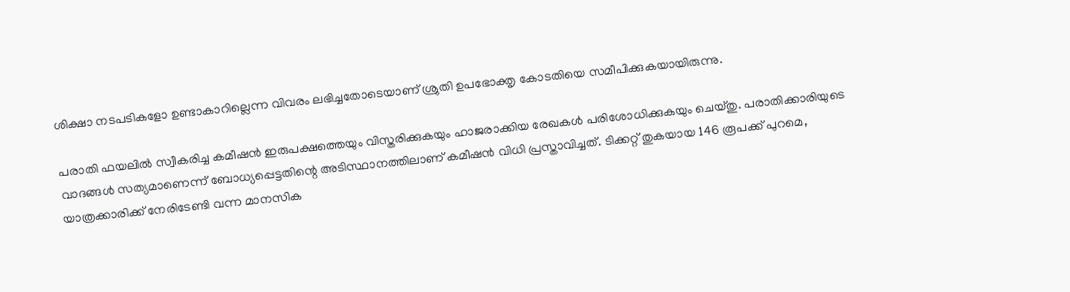ശിക്ഷാ നടപടികളോ ഉണ്ടാകാറില്ലെന്ന വിവരം ലഭിച്ചതോടെയാണ് ശ്രുതി ഉപഭോക്തൃ കോടതിയെ സമീപിക്കുകയായിരുന്നു.

പരാതി ഫയലിൽ സ്വീകരിച്ച കമീഷൻ ഇരുപക്ഷത്തെയും വിസ്തരിക്കുകയും ഹാജരാക്കിയ രേഖകൾ പരിശോധിക്കുകയും ചെയ്തു. പരാതിക്കാരിയുടെ വാദങ്ങൾ സത്യമാണെന്ന് ബോധ്യപ്പെട്ടതിന്റെ അടിസ്ഥാനത്തിലാണ് കമീഷൻ വിധി പ്രസ്താവിച്ചത്. ടിക്കറ്റ് തുകയായ 146 രൂപക്ക് പുറമെ, യാത്രക്കാരിക്ക് നേരിടേണ്ടി വന്ന മാനസിക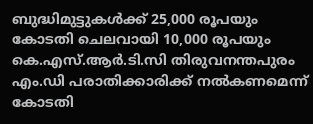ബുദ്ധിമുട്ടുകൾക്ക് 25,000 രൂപയും കോടതി ചെലവായി 10,000 രൂപയും കെ.എസ്.ആർ.ടി.സി തിരുവനന്തപുരം എം.ഡി പരാതിക്കാരിക്ക് നൽകണമെന്ന് കോടതി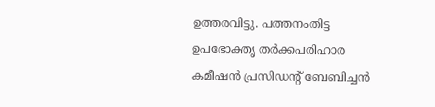ഉത്തരവിട്ടു. പത്തനംതിട്ട ഉപഭോക്തൃ തർക്കപരിഹാര കമീഷൻ പ്രസിഡന്‍റ് ബേബിച്ചൻ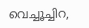വെച്ചൂച്ചിറ,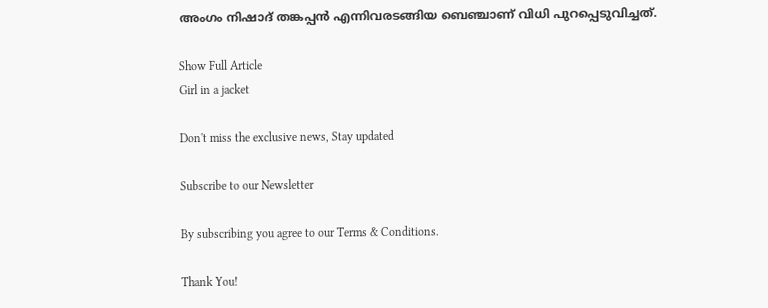അംഗം നിഷാദ് തങ്കപ്പൻ എന്നിവരടങ്ങിയ ബെഞ്ചാണ് വിധി പുറപ്പെടുവിച്ചത്.

Show Full Article
Girl in a jacket

Don't miss the exclusive news, Stay updated

Subscribe to our Newsletter

By subscribing you agree to our Terms & Conditions.

Thank You!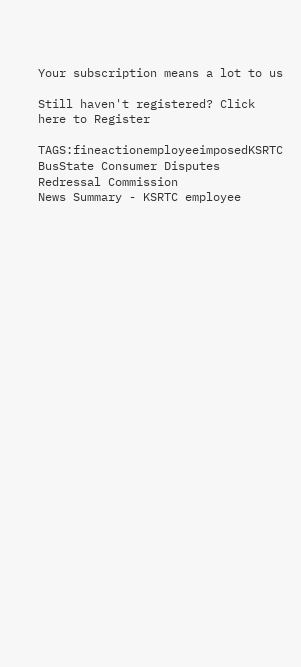Your subscription means a lot to us

Still haven't registered? Click here to Register

TAGS:fineactionemployeeimposedKSRTC BusState Consumer Disputes Redressal Commission
News Summary - KSRTC employee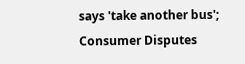says 'take another bus'; Consumer Disputes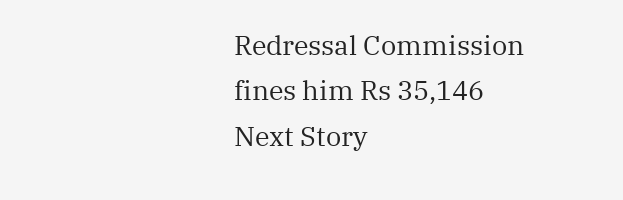Redressal Commission fines him Rs 35,146
Next Story